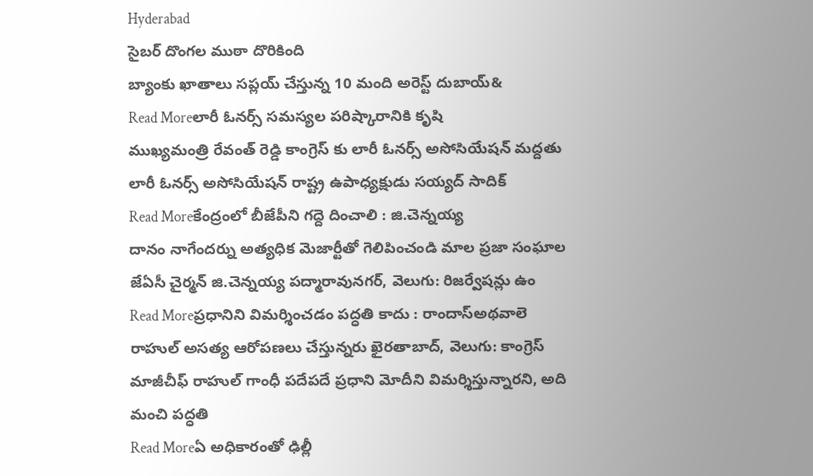Hyderabad
సైబర్ దొంగల ముఠా దొరికింది
బ్యాంకు ఖాతాలు సప్లయ్ చేస్తున్న 10 మంది అరెస్ట్ దుబాయ్&
Read Moreలారీ ఓనర్స్ సమస్యల పరిష్కారానికి కృషి
ముఖ్యమంత్రి రేవంత్ రెడ్డి కాంగ్రెస్ కు లారీ ఓనర్స్ అసోసియేషన్ మద్దతు లారీ ఓనర్స్ అసోసియేషన్ రాష్ట్ర ఉపాధ్యక్షుడు సయ్యద్ సాదిక్
Read Moreకేంద్రంలో బీజేపీని గద్దె దించాలి : జి.చెన్నయ్య
దానం నాగేందర్ను అత్యధిక మెజార్టీతో గెలిపించండి మాల ప్రజా సంఘాల జేఏసీ చైర్మన్ జి.చెన్నయ్య పద్మారావునగర్, వెలుగు: రిజర్వేషన్లు ఉం
Read Moreప్రధానిని విమర్శించడం పద్ధతి కాదు : రాందాస్అథవాలె
రాహుల్ అసత్య ఆరోపణలు చేస్తున్నరు ఖైరతాబాద్, వెలుగు: కాంగ్రెస్ మాజీచీఫ్ రాహుల్ గాంధీ పదేపదే ప్రధాని మోదీని విమర్శిస్తున్నారని, అది మంచి పద్ధతి
Read Moreఏ అధికారంతో ఢిల్లీ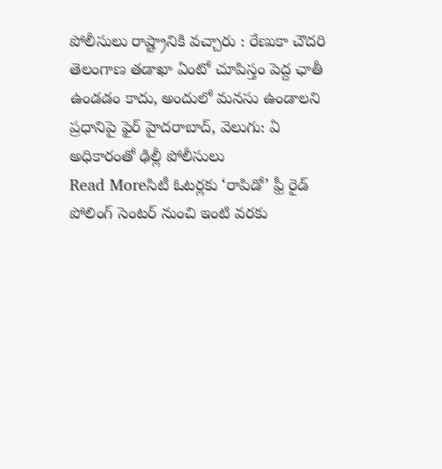పోలీసులు రాష్ట్రానికి వచ్చారు : రేణుకా చౌదరి
తెలంగాణ తడాఖా ఏంటో చూపిస్తం పెద్ద ఛాతీ ఉండడం కాదు, అందులో మనసు ఉండాలని ప్రధానిపై ఫైర్ హైదరాబాద్, వెలుగు: ఏ అధికారంతో ఢిల్లీ పోలీసులు
Read Moreసిటీ ఓటర్లకు ‘రాపిడో’ ఫ్రీ రైడ్
పోలింగ్ సెంటర్ నుంచి ఇంటి వరకు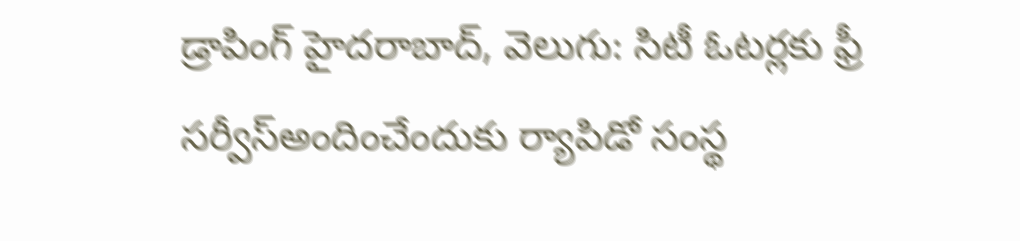డ్రాపింగ్ హైదరాబాద్, వెలుగు: సిటీ ఓటర్లకు ఫ్రీ సర్వీస్అందించేందుకు ర్యాపిడో సంస్థ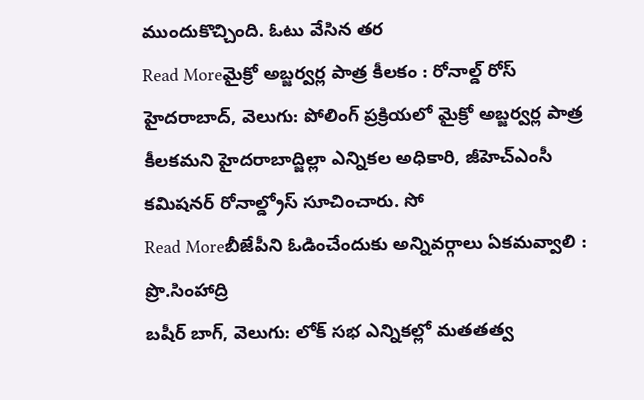ముందుకొచ్చింది. ఓటు వేసిన తర
Read Moreమైక్రో అబ్జర్వర్ల పాత్ర కీలకం : రోనాల్డ్ రోస్
హైదరాబాద్, వెలుగు: పోలింగ్ ప్రక్రియలో మైక్రో అబ్జర్వర్ల పాత్ర కీలకమని హైదరాబాద్జిల్లా ఎన్నికల అధికారి, జీహెచ్ఎంసీ కమిషనర్ రోనాల్డ్రోస్ సూచించారు. సో
Read Moreబీజేపీని ఓడించేందుకు అన్నివర్గాలు ఏకమవ్వాలి : ప్రొ.సింహాద్రి
బషీర్ బాగ్, వెలుగు: లోక్ సభ ఎన్నికల్లో మతతత్వ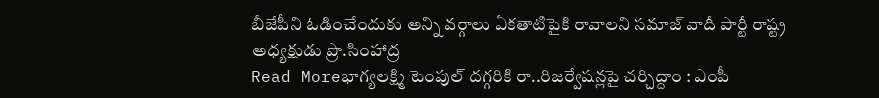బీజేపీని ఓడించేందుకు అన్ని వర్గాలు ఏకతాటిపైకి రావాలని సమాజ్ వాదీ పార్టీ రాష్ట్ర అధ్యక్షుడు ప్రొ.సింహాద్ర
Read Moreభాగ్యలక్ష్మి టెంపుల్ దగ్గరికి రా..రిజర్వేషన్లపై చర్చిద్దాం : ఎంపీ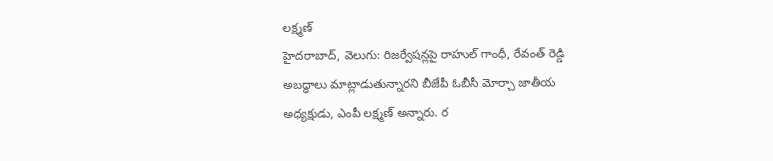లక్ష్మణ్
హైదరాబాద్, వెలుగు: రిజర్వేషన్లపై రాహుల్ గాంధీ, రేవంత్ రెడ్డి అబద్ధాలు మాట్లాడుతున్నారని బీజేపీ ఓబీసీ మోర్చా జాతీయ అధ్యక్షుడు, ఎంపీ లక్ష్మణ్ అన్నారు. ర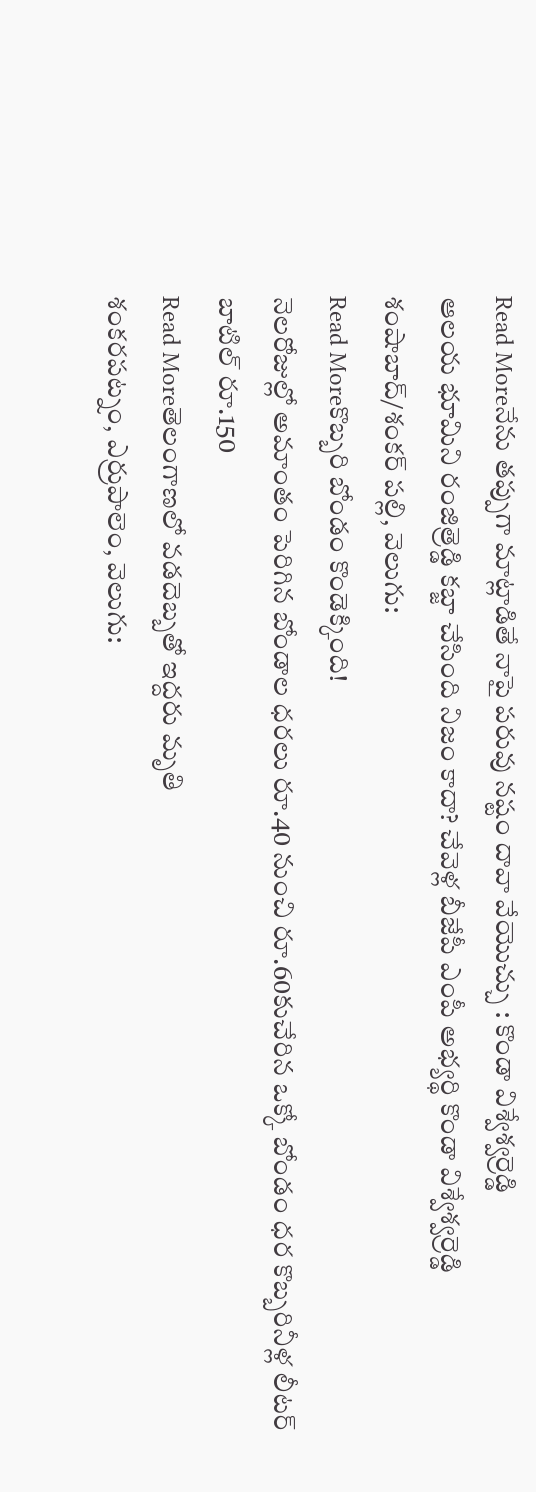Read Moreనేను తప్పుగా మాట్లాడితే నాపై పరువు నష్టం దావా వేయొచ్చు : కొండా విశ్వేశ్వర్రెడ్డి
ఆలయ భూమిని రంజిత్రెడ్డి కబ్జా చేసింది నిజం కాదా? చేవెళ్ల బీజేపీ ఎంపీ అభ్యర్థి కొండా విశ్వేశ్వర్రెడ్డి శంషాబాద్/శంకర్ పల్లి, వెలుగు:
Read Moreకొబ్బరి బోండం కొండెక్కింది!
నెలరోజుల్లో అమాంతం పెరిగిన బోండాల ధరలు రూ.40 నుంచి రూ.60కుచేరిన ఒక్కో బోండం ధర కొబ్బరినీళ్ల లీటర్ బాటిల్ రూ.150
Read Moreతెలంగాణలో వడదెబ్బతో ఇద్దరు మృతి
శంకరపట్నం, ఎర్రుపాలెం, వెలుగు: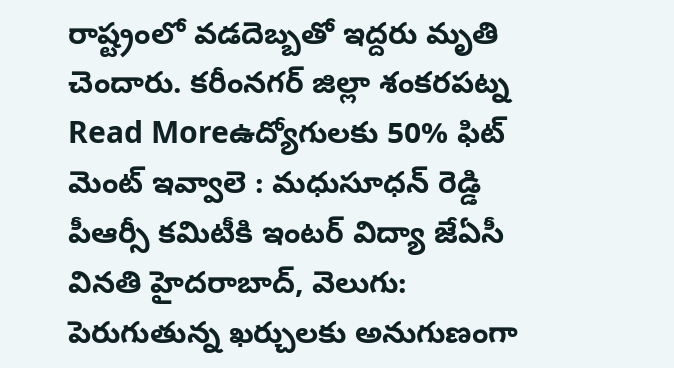రాష్ట్రంలో వడదెబ్బతో ఇద్దరు మృతి చెందారు. కరీంనగర్ జిల్లా శంకరపట్న
Read Moreఉద్యోగులకు 50% ఫిట్ మెంట్ ఇవ్వాలె : మధుసూధన్ రెడ్డి
పీఆర్సీ కమిటీకి ఇంటర్ విద్యా జేఏసీ వినతి హైదరాబాద్, వెలుగు: పెరుగుతున్న ఖర్చులకు అనుగుణంగా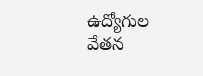ఉద్యోగుల వేతన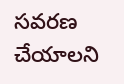సవరణ చేయాలని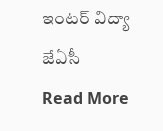ఇంటర్ విద్యా జేఏసీ
Read More